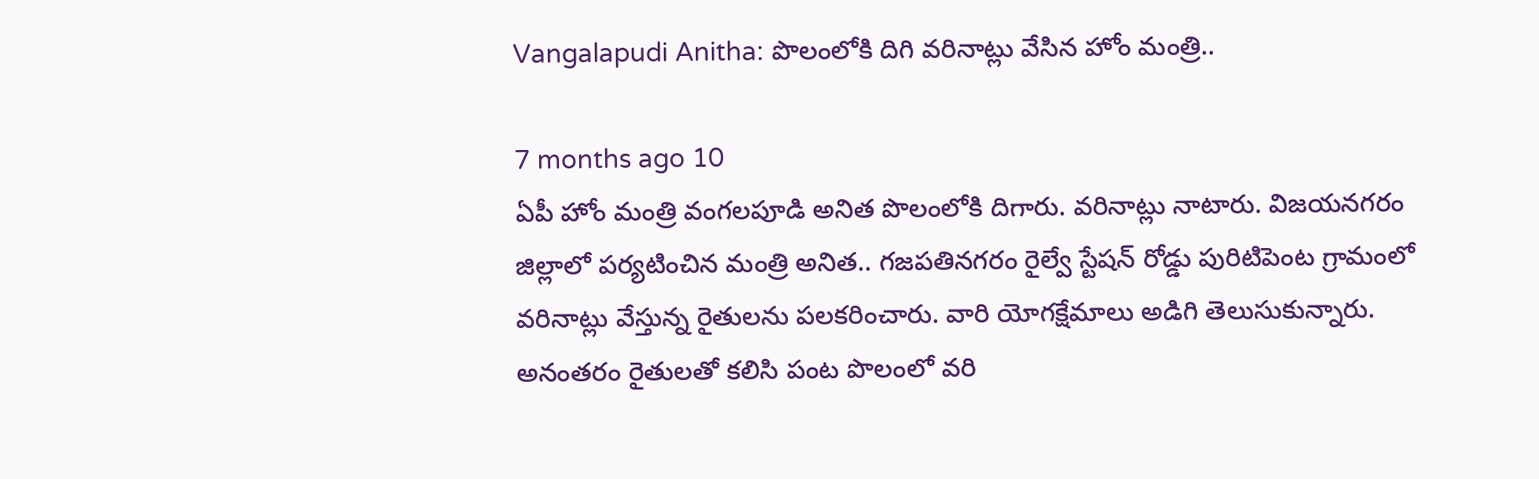Vangalapudi Anitha: పొలంలోకి దిగి వరినాట్లు వేసిన హోం మంత్రి..

7 months ago 10
ఏపీ హోం మంత్రి వంగలపూడి అనిత పొలంలోకి దిగారు. వరినాట్లు నాటారు. విజయనగరం జిల్లాలో పర్యటించిన మంత్రి అనిత.. గజపతినగరం రైల్వే స్టేషన్ రోడ్డు పురిటిపెంట గ్రామంలో వరినాట్లు వేస్తున్న రైతులను పలకరించారు. వారి యోగక్షేమాలు అడిగి తెలుసుకున్నారు. అనంతరం రైతులతో కలిసి పంట పొలంలో వరి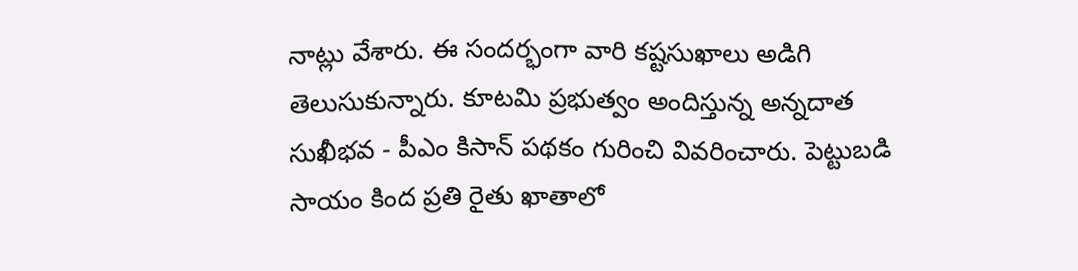నాట్లు వేశారు. ఈ సందర్భంగా వారి కష్టసుఖాలు అడిగి తెలుసుకున్నారు. కూటమి ప్రభుత్వం అందిస్తున్న అన్నదాత సుఖీభవ - పీఎం కిసాన్ పథకం గురించి వివరించారు. పెట్టుబడి సాయం కింద ప్రతి రైతు ఖాతాలో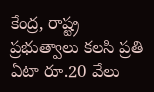కేంద్ర, రాష్ట్ర ప్రభుత్వాలు కలసి ప్రతి ఏటా రూ.20 వేలు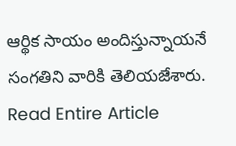ఆర్థిక సాయం అందిస్తున్నాయనే సంగతిని వారికి తెలియజేశారు.
Read Entire Article